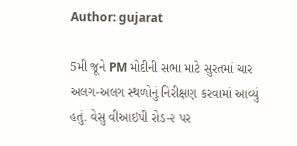Author: gujarat

5મી જૂને PM મોદીની સભા માટે સુરતમાં ચાર અલગ-અલગ સ્થળોનું નિરીક્ષણ કરવામાં આવ્યું હતું. વેસુ વીઆઇપી રોડ-૨ પર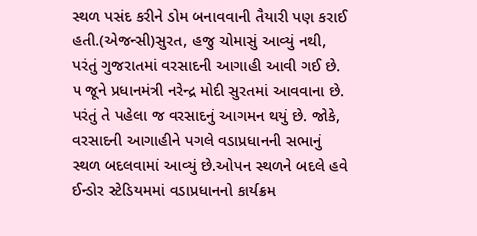સ્થળ પસંદ કરીને ડોમ બનાવવાની તૈયારી પણ કરાઈ હતી.(એજન્સી)સુરત, હજુ ચોમાસું આવ્યું નથી, પરંતું ગુજરાતમાં વરસાદની આગાહી આવી ગઈ છે. ૫ જૂને પ્રધાનમંત્રી નરેન્દ્ર મોદી સુરતમાં આવવાના છે. પરંતું તે પહેલા જ વરસાદનું આગમન થયું છે. જોકે, વરસાદની આગાહીને પગલે વડાપ્રધાનની સભાનું સ્થળ બદલવામાં આવ્યું છે.ઓપન સ્થળને બદલે હવે ઈન્ડોર સ્ટેડિયમમાં વડાપ્રધાનનો કાર્યક્રમ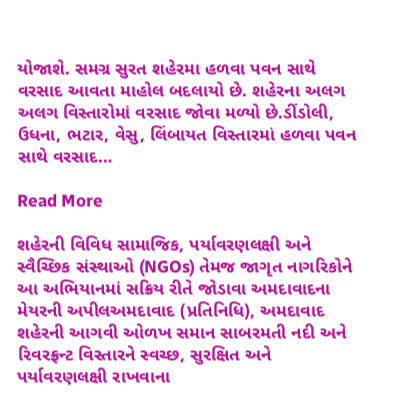યોજાશે. સમગ્ર સુરત શહેરમા હળવા પવન સાથે વરસાદ આવતા માહોલ બદલાયો છે. શહેરના અલગ અલગ વિસ્તારોમાં વરસાદ જોવા મળ્યો છે.ડીંડોલી, ઉધના, ભટાર, વેસુ, લિંબાયત વિસ્તારમાં હળવા પવન સાથે વરસાદ…

Read More

શહેરની વિવિધ સામાજિક, પર્યાવરણલક્ષી અને સ્વૈચ્છિક સંસ્થાઓ (NGOs) તેમજ જાગૃત નાગરિકોને આ અભિયાનમાં સક્રિય રીતે જોડાવા અમદાવાદના મેયરની અપીલઅમદાવાદ (પ્રતિનિધિ), અમદાવાદ શહેરની આગવી ઓળખ સમાન સાબરમતી નદી અને રિવરફ્રન્ટ વિસ્તારને સ્વચ્છ, સુરક્ષિત અને પર્યાવરણલક્ષી રાખવાના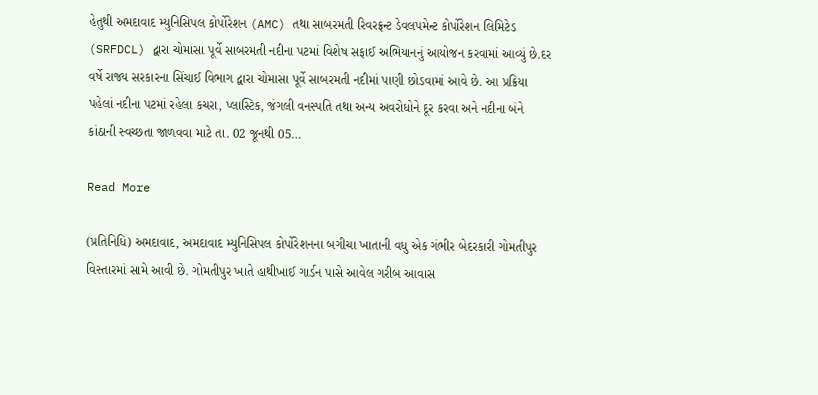હેતુથી અમદાવાદ મ્યુનિસિપલ કોર્પોરેશન (AMC) તથા સાબરમતી રિવરફ્રન્ટ ડેવલપમેન્ટ કોર્પોરેશન લિમિટેડ (SRFDCL) દ્વારા ચોમાસા પૂર્વે સાબરમતી નદીના પટમાં વિશેષ સફાઈ અભિયાનનું આયોજન કરવામાં આવ્યું છે.દર વર્ષે રાજ્ય સરકારના સિંચાઈ વિભાગ દ્વારા ચોમાસા પૂર્વે સાબરમતી નદીમાં પાણી છોડવામાં આવે છે. આ પ્રક્રિયા પહેલાં નદીના પટમાં રહેલા કચરા, પ્લાસ્ટિક, જંગલી વનસ્પતિ તથા અન્ય અવરોધોને દૂર કરવા અને નદીના બંને કાંઠાની સ્વચ્છતા જાળવવા માટે તા. 02 જૂનથી 05…

Read More

(પ્રતિનિધિ) અમદાવાદ, અમદાવાદ મ્યુનિસિપલ કોર્પોરેશનના બગીચા ખાતાની વધુ એક ગંભીર બેદરકારી ગોમતીપુર વિસ્તારમાં સામે આવી છે. ગોમતીપુર ખાતે હાથીખાઈ ગાર્ડન પાસે આવેલ ગરીબ આવાસ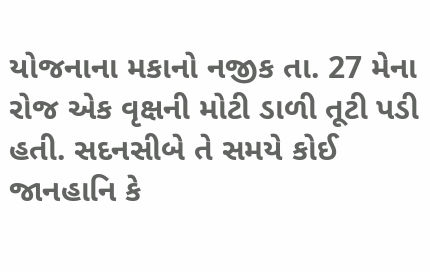યોજનાના મકાનો નજીક તા. 27 મેના રોજ એક વૃક્ષની મોટી ડાળી તૂટી પડી હતી. સદનસીબે તે સમયે કોઈ જાનહાનિ કે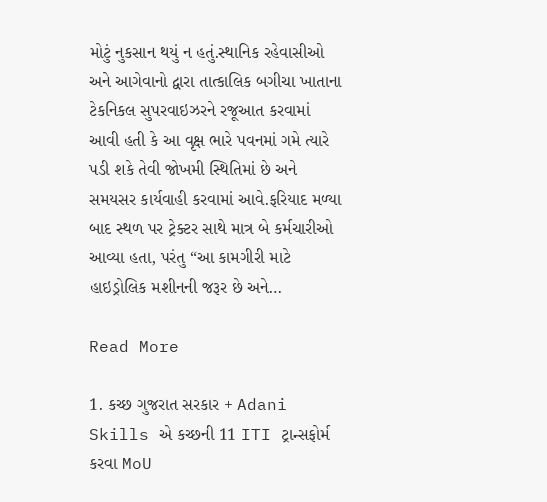મોટું નુકસાન થયું ન હતું.સ્થાનિક રહેવાસીઓ અને આગેવાનો દ્વારા તાત્કાલિક બગીચા ખાતાના ટેકનિકલ સુપરવાઇઝરને રજૂઆત કરવામાં આવી હતી કે આ વૃક્ષ ભારે પવનમાં ગમે ત્યારે પડી શકે તેવી જોખમી સ્થિતિમાં છે અને સમયસર કાર્યવાહી કરવામાં આવે.ફરિયાદ મળ્યા બાદ સ્થળ પર ટ્રેક્ટર સાથે માત્ર બે કર્મચારીઓ આવ્યા હતા, પરંતુ “આ કામગીરી માટે હાઇડ્રોલિક મશીનની જરૂર છે અને…

Read More

1. કચ્છ ગુજરાત સરકાર + Adani Skills એ કચ્છની 11 ITI ટ્રાન્સફોર્મ કરવા MoU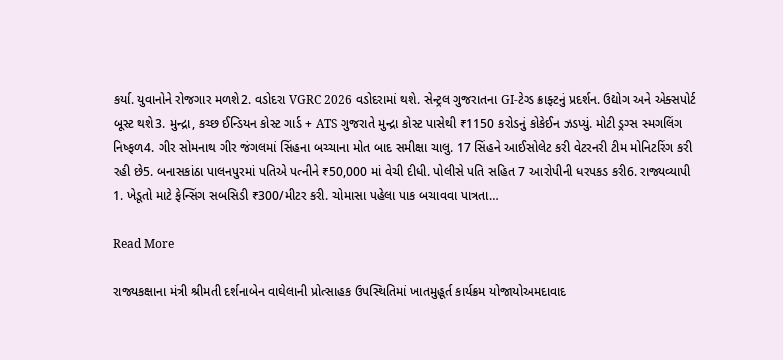કર્યા. યુવાનોને રોજગાર મળશે2. વડોદરા VGRC 2026 વડોદરામાં થશે. સેન્ટ્રલ ગુજરાતના GI-ટેગ્ડ ક્રાફ્ટનું પ્રદર્શન. ઉદ્યોગ અને એક્સપોર્ટ બૂસ્ટ થશે3. મુન્દ્રા, કચ્છ ઈન્ડિયન કોસ્ટ ગાર્ડ + ATS ગુજરાતે મુન્દ્રા કોસ્ટ પાસેથી ₹1150 કરોડનું કોકેઈન ઝડપ્યું. મોટી ડ્રગ્સ સ્મગલિંગ નિષ્ફળ4. ગીર સોમનાથ ગીર જંગલમાં સિંહના બચ્ચાના મોત બાદ સમીક્ષા ચાલુ. 17 સિંહને આઈસોલેટ કરી વેટરનરી ટીમ મોનિટરિંગ કરી રહી છે5. બનાસકાંઠા પાલનપુરમાં પતિએ પત્નીને ₹50,000 માં વેચી દીધી. પોલીસે પતિ સહિત 7 આરોપીની ધરપકડ કરી6. રાજ્યવ્યાપી 1. ખેડૂતો માટે ફેન્સિંગ સબસિડી ₹300/મીટર કરી. ચોમાસા પહેલા પાક બચાવવા પાત્રતા…

Read More

રાજ્યકક્ષાના મંત્રી શ્રીમતી દર્શનાબેન વાઘેલાની પ્રોત્સાહક ઉપસ્થિતિમાં ખાતમુહૂર્ત કાર્યક્રમ યોજાયોઅમદાવાદ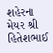શહેરના મેયર શ્રી હિતેશભાઈ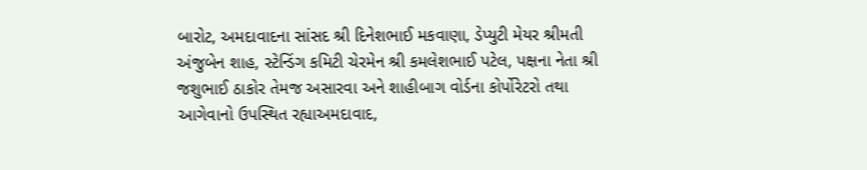બારોટ, અમદાવાદના સાંસદ શ્રી દિનેશભાઈ મકવાણા, ડેપ્યુટી મેયર શ્રીમતી અંજુબેન શાહ, સ્ટેન્ડિંગ કમિટી ચેરમેન શ્રી કમલેશભાઈ પટેલ, પક્ષના નેતા શ્રી જશુભાઈ ઠાકોર તેમજ અસારવા અને શાહીબાગ વોર્ડના કોર્પોરેટરો તથા આગેવાનો ઉપસ્થિત રહ્યાઅમદાવાદ,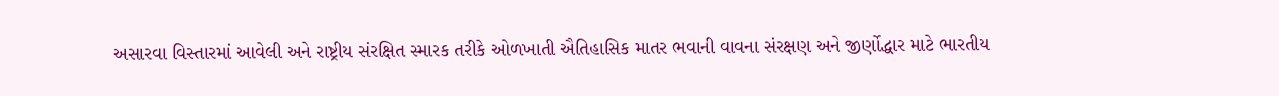અસારવા વિસ્તારમાં આવેલી અને રાષ્ટ્રીય સંરક્ષિત સ્મારક તરીકે ઓળખાતી ઐતિહાસિક માતર ભવાની વાવના સંરક્ષણ અને જીર્ણોદ્ધાર માટે ભારતીય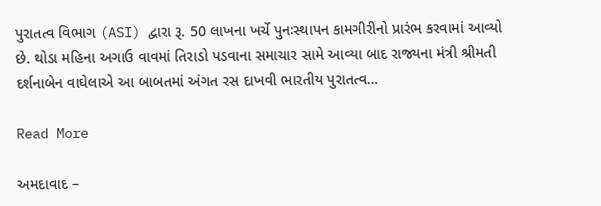પુરાતત્વ વિભાગ (ASI) દ્વારા રૂ. 50 લાખના ખર્ચે પુનઃસ્થાપન કામગીરીનો પ્રારંભ કરવામાં આવ્યો છે. થોડા મહિના અગાઉ વાવમાં તિરાડો પડવાના સમાચાર સામે આવ્યા બાદ રાજ્યના મંત્રી શ્રીમતી દર્શનાબેન વાઘેલાએ આ બાબતમાં અંગત રસ દાખવી ભારતીય પુરાતત્વ…

Read More

અમદાવાદ –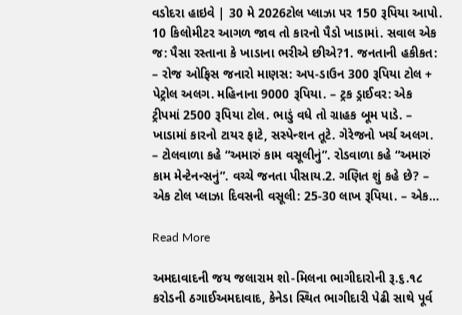વડોદરા હાઇવે | 30 મે 2026ટોલ પ્લાઝા પર 150 રૂપિયા આપો. 10 કિલોમીટર આગળ જાવ તો કારનો પૈડો ખાડામાં. સવાલ એક જ: પૈસા રસ્તાના કે ખાડાના ભરીએ છીએ?1. જનતાની હકીકત: – રોજ ઓફિસ જનારો માણસ: અપ-ડાઉન 300 રૂપિયા ટોલ + પેટ્રોલ અલગ. મહિનાના 9000 રૂપિયા. – ટ્રક ડ્રાઈવર: એક ટ્રીપમાં 2500 રૂપિયા ટોલ. ભાડું વધે તો ગ્રાહક બૂમ પાડે. – ખાડામાં કારનો ટાયર ફાટે, સસ્પેન્શન તૂટે. ગેરેજનો ખર્ચ અલગ. – ટોલવાળા કહે “અમારું કામ વસૂલીનું”. રોડવાળા કહે “અમારું કામ મેન્ટેનન્સનું”. વચ્ચે જનતા પીસાય.2. ગણિત શું કહે છે? – એક ટોલ પ્લાઝા દિવસની વસૂલી: 25-30 લાખ રૂપિયા. – એક…

Read More

અમદાવાદની જય જલારામ શો-મિલના ભાગીદારોની રૂ.૬.૧૮ કરોડની ઠગાઈઅમદાવાદ, કેનેડા સ્થિત ભાગીદારી પેઢી સાથે પૂર્વ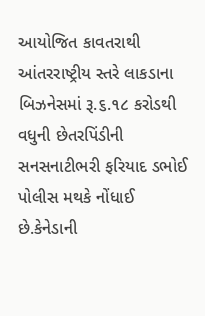આયોજિત કાવતરાથી આંતરરાષ્ટ્રીય સ્તરે લાકડાના બિઝનેસમાં રૂ.૬.૧૮ કરોડથી વધુની છેતરપિંડીની સનસનાટીભરી ફરિયાદ ડભોઈ પોલીસ મથકે નોંધાઈ છે.કેનેડાની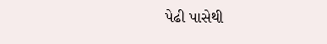પેઢી પાસેથી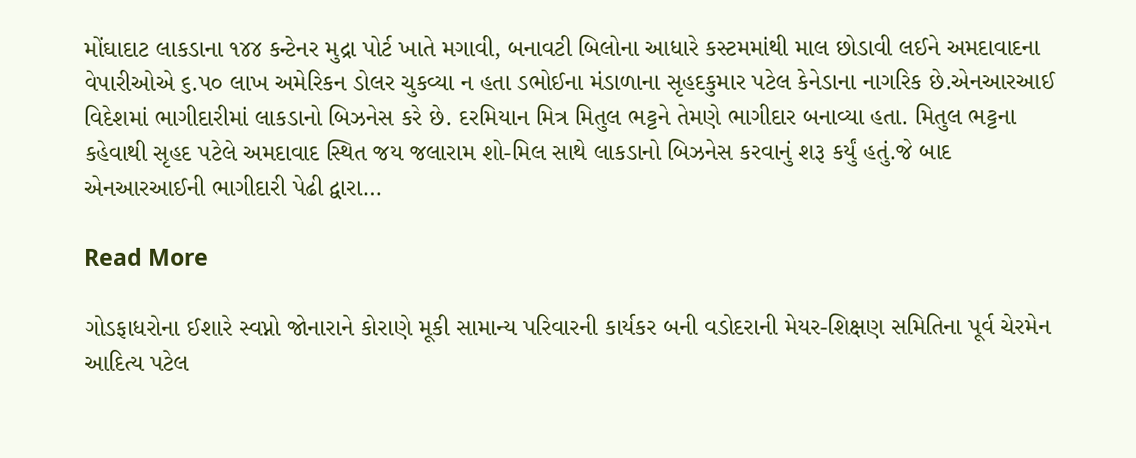મોંઘાદાટ લાકડાના ૧૪૪ કન્ટેનર મુદ્રા પોર્ટ ખાતે મગાવી, બનાવટી બિલોના આધારે કસ્ટમમાંથી માલ છોડાવી લઈને અમદાવાદના વેપારીઓએ ૬.પ૦ લાખ અમેરિકન ડોલર ચુકવ્યા ન હતા ડભોઈના મંડાળાના સૃહદકુમાર પટેલ કેનેડાના નાગરિક છે.એનઆરઆઈ વિદેશમાં ભાગીદારીમાં લાકડાનો બિઝનેસ કરે છે. દરમિયાન મિત્ર મિતુલ ભટ્ટને તેમણે ભાગીદાર બનાવ્યા હતા. મિતુલ ભટ્ટના કહેવાથી સૃહદ પટેલે અમદાવાદ સ્થિત જય જલારામ શો-મિલ સાથે લાકડાનો બિઝનેસ કરવાનું શરૂ કર્યું હતું.જે બાદ એનઆરઆઈની ભાગીદારી પેઢી દ્વારા…

Read More

ગોડફાધરોના ઈશારે સ્વપ્નો જોનારાને કોરાણે મૂકી સામાન્ય પરિવારની કાર્યકર બની વડોદરાની મેયર-શિક્ષણ સમિતિના પૂર્વ ચેરમેન આદિત્ય પટેલ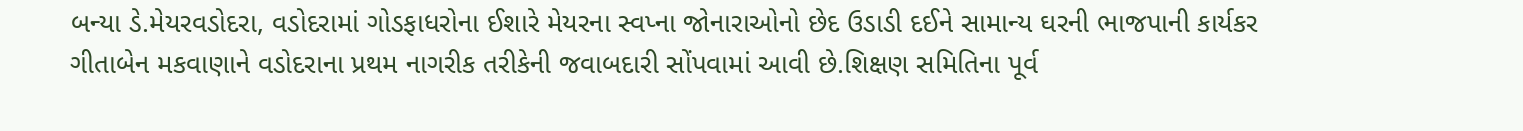બન્યા ડે.મેયરવડોદરા, વડોદરામાં ગોડફાધરોના ઈશારે મેયરના સ્વપ્ના જોનારાઓનો છેદ ઉડાડી દઈને સામાન્ય ઘરની ભાજપાની કાર્યકર ગીતાબેન મકવાણાને વડોદરાના પ્રથમ નાગરીક તરીકેની જવાબદારી સોંપવામાં આવી છે.શિક્ષણ સમિતિના પૂર્વ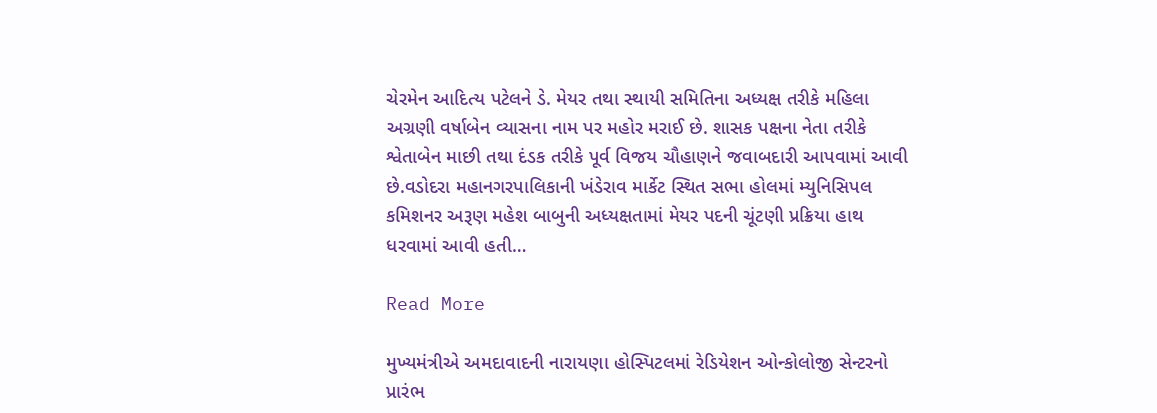ચેરમેન આદિત્ય પટેલને ડે. મેયર તથા સ્થાયી સમિતિના અધ્યક્ષ તરીકે મહિલા અગ્રણી વર્ષાબેન વ્યાસના નામ પર મહોર મરાઈ છે. શાસક પક્ષના નેતા તરીકે શ્વેતાબેન માછી તથા દંડક તરીકે પૂર્વ વિજય ચૌહાણને જવાબદારી આપવામાં આવી છે.વડોદરા મહાનગરપાલિકાની ખંડેરાવ માર્કેટ સ્થિત સભા હોલમાં મ્યુનિસિપલ કમિશનર અરૂણ મહેશ બાબુની અધ્યક્ષતામાં મેયર પદની ચૂંટણી પ્રક્રિયા હાથ ધરવામાં આવી હતી…

Read More

મુખ્યમંત્રીએ અમદાવાદની નારાયણા હોસ્પિટલમાં રેડિયેશન ઓન્કોલોજી સેન્ટરનો પ્રારંભ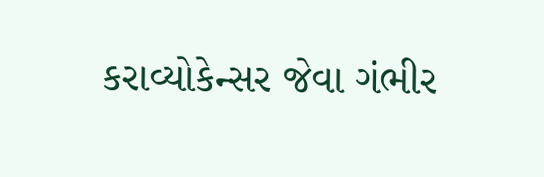કરાવ્યોકેન્સર જેવા ગંભીર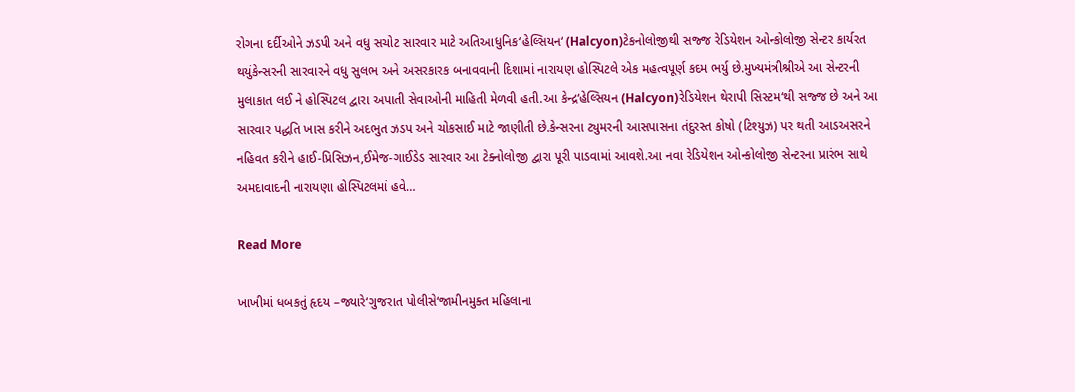રોગના દર્દીઓને ઝડપી અને વધુ સચોટ સારવાર માટે અતિઆધુનિક‘હેલ્સિયન‘ (Halcyon)ટેકનોલોજીથી સજ્જ રેડિયેશન ઓન્કોલોજી સેન્ટર કાર્યરત થયુંકેન્સરની સારવારને વધુ સુલભ અને અસરકારક બનાવવાની દિશામાં નારાયણ હોસ્પિટલે એક મહત્વપૂર્ણ કદમ ભર્યુ છે.મુખ્યમંત્રીશ્રીએ આ સેન્ટરની મુલાકાત લઈ ને હોસ્પિટલ દ્વારા અપાતી સેવાઓની માહિતી મેળવી હતી.આ કેન્દ્ર‘હેલ્સિયન (Halcyon)રેડિયેશન થેરાપી સિસ્ટમ‘થી સજ્જ છે અને આ સારવાર પદ્ધતિ ખાસ કરીને અદભુત ઝડપ અને ચોકસાઈ માટે જાણીતી છે.કેન્સરના ટ્યુમરની આસપાસના તંદુરસ્ત કોષો (ટિશ્યુઝ) પર થતી આડઅસરને નહિવત કરીને હાઈ-પ્રિસિઝન,ઈમેજ-ગાઈડેડ સારવાર આ ટેક્નોલોજી દ્વારા પૂરી પાડવામાં આવશે.આ નવા રેડિયેશન ઓન્કોલોજી સેન્ટરના પ્રારંભ સાથે અમદાવાદની નારાયણા હોસ્પિટલમાં હવે…

Read More

ખાખીમાં ધબકતું હૃદય –જ્યારે‘ગુજરાત પોલીસે‘જામીનમુક્ત મહિલાના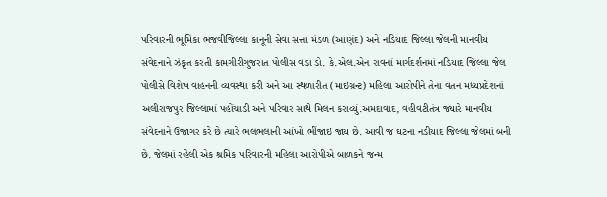પરિવારની ભૂમિકા ભજવીજિલ્લા કાનૂની સેવા સત્તા મંડળ (આણંદ) અને નડિયાદ જિલ્લા જેલની માનવીય સંવેદનાને ઝંકૃત કરતી કામગીરીગુજરાત પોલીસ વડા ડો. કે.એલ.એન રાવનાં માર્ગદર્શનમાં નડિયાદ જિલ્લા જેલ પોલીસે વિશેષ વાહનની વ્યવસ્થા કરી અને આ સ્થળારીત (માઇગ્રન્ટ) મહિલા આરોપીને તેના વતન મધ્યપ્રદેશનાં અલીરાજપુર જિલ્લામાં પહોંચાડી અને પરિવાર સાથે મિલન કરાવ્યું.અમદાવાદ, વહીવટીતંત્ર જ્યારે માનવીય સંવેદનાને ઉજાગર કરે છે ત્યારે ભલભલાની આંખો ભીંજાઇ જાય છે. આવી જ ઘટના નડીયાદ જિલ્લા જેલમાં બની છે. જેલમાં રહેલી એક શ્રમિક પરિવારની મહિલા આરોપીએ બાળકને જન્મ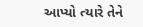આપ્યો ત્યારે તેને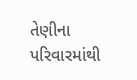તેણીના પરિવારમાંથી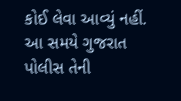કોઈ લેવા આવ્યું નહીં. આ સમયે ગુજરાત પોલીસ તેની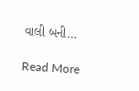વાલી બની…

Read More